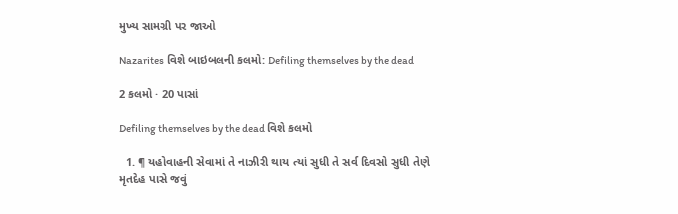મુખ્ય સામગ્રી પર જાઓ

Nazarites વિશે બાઇબલની કલમો: Defiling themselves by the dead

2 કલમો · 20 પાસાં

Defiling themselves by the dead વિશે કલમો

  1. ¶ યહોવાહની સેવામાં તે નાઝીરી થાય ત્યાં સુધી તે સર્વ દિવસો સુધી તેણે મૃતદેહ પાસે જવું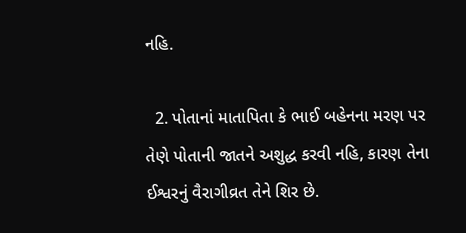નહિ.

  2. પોતાનાં માતાપિતા કે ભાઈ બહેનના મરણ પર તેણે પોતાની જાતને અશુદ્ધ કરવી નહિ, કારણ તેના ઈશ્વરનું વૈરાગીવ્રત તેને શિર છે.